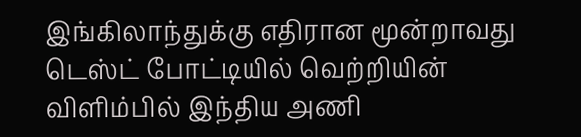இங்கிலாந்துக்கு எதிரான மூன்றாவது டெஸ்ட் போட்டியில் வெற்றியின் விளிம்பில் இந்திய அணி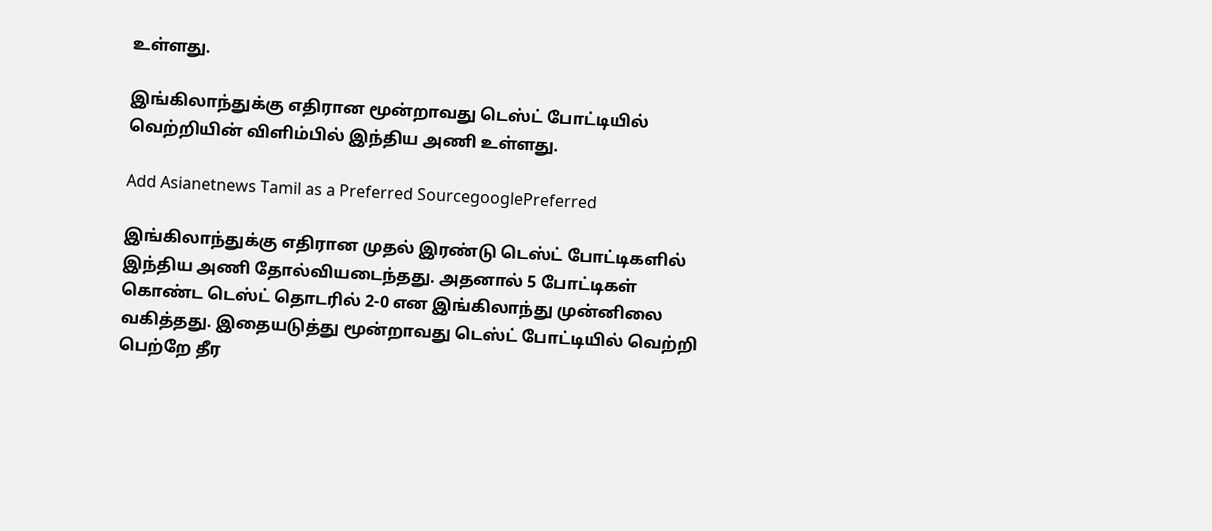உள்ளது.

இங்கிலாந்துக்கு எதிரான மூன்றாவது டெஸ்ட் போட்டியில் வெற்றியின் விளிம்பில் இந்திய அணி உள்ளது.

Add Asianetnews Tamil as a Preferred SourcegooglePreferred

இங்கிலாந்துக்கு எதிரான முதல் இரண்டு டெஸ்ட் போட்டிகளில் இந்திய அணி தோல்வியடைந்தது. அதனால் 5 போட்டிகள் கொண்ட டெஸ்ட் தொடரில் 2-0 என இங்கிலாந்து முன்னிலை வகித்தது. இதையடுத்து மூன்றாவது டெஸ்ட் போட்டியில் வெற்றி பெற்றே தீர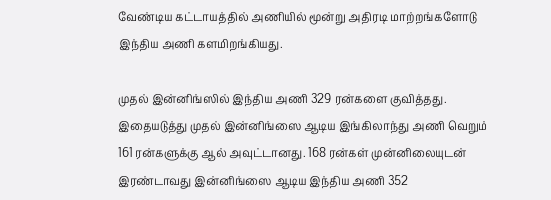வேண்டிய கட்டாயத்தில் அணியில் மூன்று அதிரடி மாற்றங்களோடு இந்திய அணி களமிறங்கியது.

முதல் இன்னிங்ஸில் இந்திய அணி 329 ரன்களை குவித்தது. இதையடுத்து முதல் இன்னிங்ஸை ஆடிய இங்கிலாந்து அணி வெறும் 161 ரன்களுக்கு ஆல் அவுட்டானது. 168 ரன்கள் முன்னிலையுடன் இரண்டாவது இன்னிங்ஸை ஆடிய இந்திய அணி 352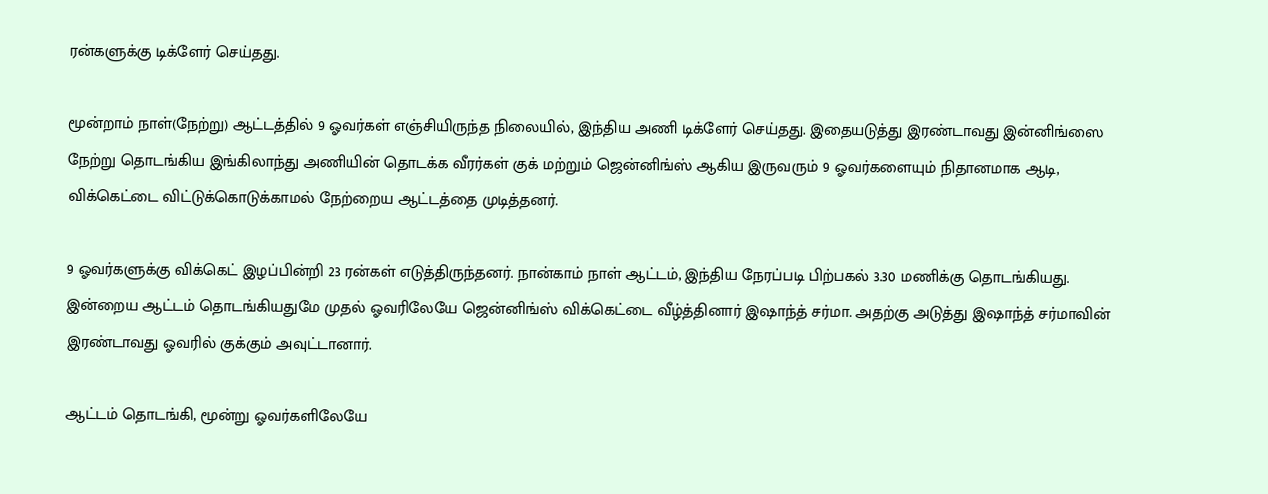ரன்களுக்கு டிக்ளேர் செய்தது.

மூன்றாம் நாள்(நேற்று) ஆட்டத்தில் 9 ஓவர்கள் எஞ்சியிருந்த நிலையில், இந்திய அணி டிக்ளேர் செய்தது. இதையடுத்து இரண்டாவது இன்னிங்ஸை நேற்று தொடங்கிய இங்கிலாந்து அணியின் தொடக்க வீரர்கள் குக் மற்றும் ஜென்னிங்ஸ் ஆகிய இருவரும் 9 ஓவர்களையும் நிதானமாக ஆடி, விக்கெட்டை விட்டுக்கொடுக்காமல் நேற்றைய ஆட்டத்தை முடித்தனர்.

9 ஓவர்களுக்கு விக்கெட் இழப்பின்றி 23 ரன்கள் எடுத்திருந்தனர். நான்காம் நாள் ஆட்டம், இந்திய நேரப்படி பிற்பகல் 3.30 மணிக்கு தொடங்கியது. இன்றைய ஆட்டம் தொடங்கியதுமே முதல் ஓவரிலேயே ஜென்னிங்ஸ் விக்கெட்டை வீழ்த்தினார் இஷாந்த் சர்மா. அதற்கு அடுத்து இஷாந்த் சர்மாவின் இரண்டாவது ஓவரில் குக்கும் அவுட்டானார்.

ஆட்டம் தொடங்கி, மூன்று ஓவர்களிலேயே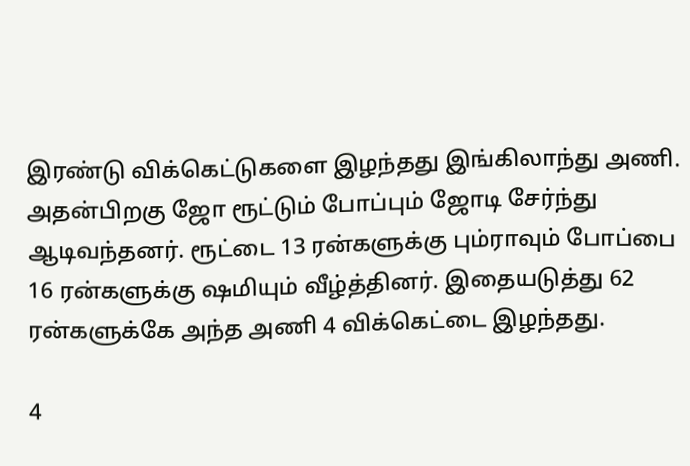இரண்டு விக்கெட்டுகளை இழந்தது இங்கிலாந்து அணி. அதன்பிறகு ஜோ ரூட்டும் போப்பும் ஜோடி சேர்ந்து ஆடிவந்தனர். ரூட்டை 13 ரன்களுக்கு பும்ராவும் போப்பை 16 ரன்களுக்கு ஷமியும் வீழ்த்தினர். இதையடுத்து 62 ரன்களுக்கே அந்த அணி 4 விக்கெட்டை இழந்தது.

4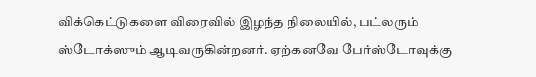விக்கெட்டுகளை விரைவில் இழந்த நிலையில், பட்லரும் ஸ்டோக்ஸும் ஆடிவருகின்றனர். ஏற்கனவே பேர்ஸ்டோவுக்கு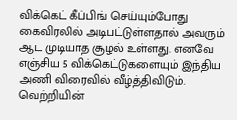விக்கெட் கீப்பிங் செய்யும்போது கைவிரலில் அடிபட்டுள்ளதால் அவரும் ஆட முடியாத சூழல் உள்ளது. எனவே எஞ்சிய 5 விக்கெட்டுகளையும் இந்திய அணி விரைவில் வீழ்த்திவிடும். வெற்றியின்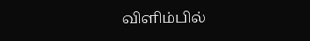விளிம்பில்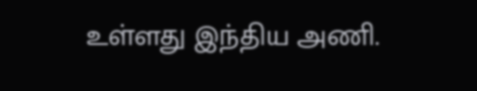உள்ளது இந்திய அணி.